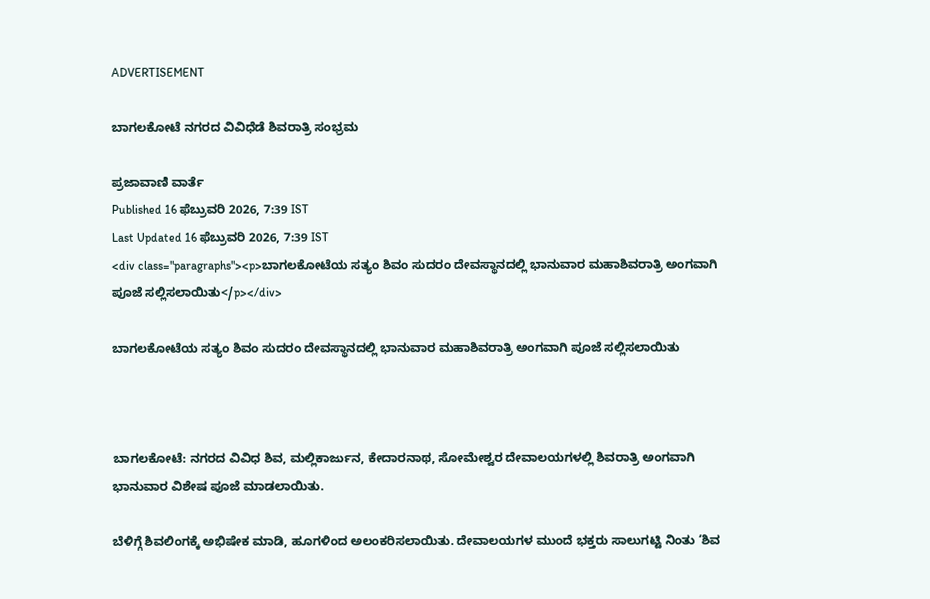ADVERTISEMENT

ಬಾಗಲಕೋಟೆ ನಗರದ ವಿವಿಧೆಡೆ ಶಿವರಾತ್ರಿ ಸಂಭ್ರಮ

ಪ್ರಜಾವಾಣಿ ವಾರ್ತೆ
Published 16 ಫೆಬ್ರುವರಿ 2026, 7:39 IST
Last Updated 16 ಫೆಬ್ರುವರಿ 2026, 7:39 IST
<div class="paragraphs"><p>ಬಾಗಲಕೋಟೆಯ ಸತ್ಯಂ ಶಿವಂ ಸುದರಂ ದೇವಸ್ಥಾನದಲ್ಲಿ ಭಾನುವಾರ ಮಹಾಶಿವರಾತ್ರಿ ಅಂಗವಾಗಿ ಪೂಜೆ ಸಲ್ಲಿಸಲಾಯಿತು</p></div>

ಬಾಗಲಕೋಟೆಯ ಸತ್ಯಂ ಶಿವಂ ಸುದರಂ ದೇವಸ್ಥಾನದಲ್ಲಿ ಭಾನುವಾರ ಮಹಾಶಿವರಾತ್ರಿ ಅಂಗವಾಗಿ ಪೂಜೆ ಸಲ್ಲಿಸಲಾಯಿತು



ಬಾಗಲಕೋಟೆ: ನಗರದ ವಿವಿಧ ಶಿವ, ಮಲ್ಲಿಕಾರ್ಜುನ, ಕೇದಾರನಾಥ, ಸೋಮೇಶ್ವರ ದೇವಾಲಯಗಳಲ್ಲಿ ಶಿವರಾತ್ರಿ ಅಂಗವಾಗಿ ಭಾನುವಾರ ವಿಶೇಷ ಪೂಜೆ ಮಾಡಲಾಯಿತು.

ಬೆಳಿಗ್ಗೆ ಶಿವಲಿಂಗಕ್ಕೆ ಅಭಿಷೇಕ ಮಾಡಿ, ಹೂಗಳಿಂದ ಅಲಂಕರಿಸಲಾಯಿತು. ದೇವಾಲಯಗಳ ಮುಂದೆ ಭಕ್ತರು ಸಾಲುಗಟ್ಟಿ ನಿಂತು ‘ಶಿವ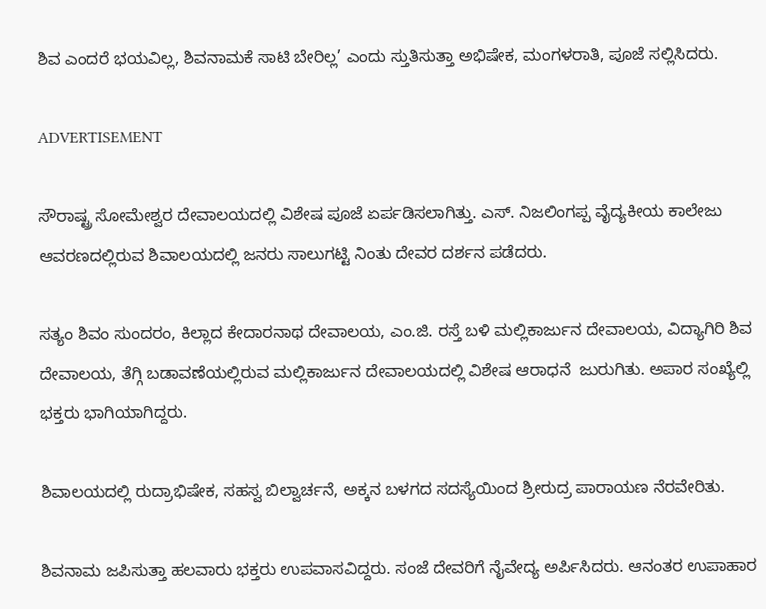ಶಿವ ಎಂದರೆ ಭಯವಿಲ್ಲ, ಶಿವನಾಮಕೆ ಸಾಟಿ ಬೇರಿಲ್ಲ’ ಎಂದು ಸ್ತುತಿಸುತ್ತಾ ಅಭಿಷೇಕ, ಮಂಗಳರಾತಿ, ಪೂಜೆ ಸಲ್ಲಿಸಿದರು.

ADVERTISEMENT

ಸೌರಾಷ್ಟ್ರ ಸೋಮೇಶ್ವರ ದೇವಾಲಯದಲ್ಲಿ ವಿಶೇಷ ಪೂಜೆ ಏರ್ಪಡಿಸಲಾಗಿತ್ತು. ಎಸ್‌. ನಿಜಲಿಂಗಪ್ಪ ವೈದ್ಯಕೀಯ ಕಾಲೇಜು ಆವರಣದಲ್ಲಿರುವ ಶಿವಾಲಯದಲ್ಲಿ ಜನರು ಸಾಲುಗಟ್ಟಿ ನಿಂತು ದೇವರ ದರ್ಶನ ಪಡೆದರು.

ಸತ್ಯಂ ಶಿವಂ ಸುಂದರಂ, ಕಿಲ್ಲಾದ ಕೇದಾರನಾಥ ದೇವಾಲಯ, ಎಂ.ಜಿ. ರಸ್ತೆ ಬಳಿ ಮಲ್ಲಿಕಾರ್ಜುನ ದೇವಾಲಯ, ವಿದ್ಯಾಗಿರಿ ಶಿವ ದೇವಾಲಯ, ತೆಗ್ಗಿ ಬಡಾವಣೆಯಲ್ಲಿರುವ ಮಲ್ಲಿಕಾರ್ಜುನ ದೇವಾಲಯದಲ್ಲಿ ವಿಶೇಷ ಆರಾಧನೆ  ಜುರುಗಿತು. ಅಪಾರ ಸಂಖ್ಯೆಲ್ಲಿ ಭಕ್ತರು ಭಾಗಿಯಾಗಿದ್ದರು.

ಶಿವಾಲಯದಲ್ಲಿ ರುದ್ರಾಭಿಷೇಕ, ಸಹಸ್ವ ಬಿಲ್ವಾರ್ಚನೆ, ಅಕ್ಕನ ಬಳಗದ ಸದಸ್ಯೆಯಿಂದ ಶ್ರೀರುದ್ರ ಪಾರಾಯಣ ನೆರವೇರಿತು.

ಶಿವನಾಮ ಜಪಿಸುತ್ತಾ ಹಲವಾರು ಭಕ್ತರು ಉಪವಾಸವಿದ್ದರು. ಸಂಜೆ ದೇವರಿಗೆ ನೈವೇದ್ಯ ಅರ್ಪಿಸಿದರು. ಆನಂತರ ಉಪಾಹಾರ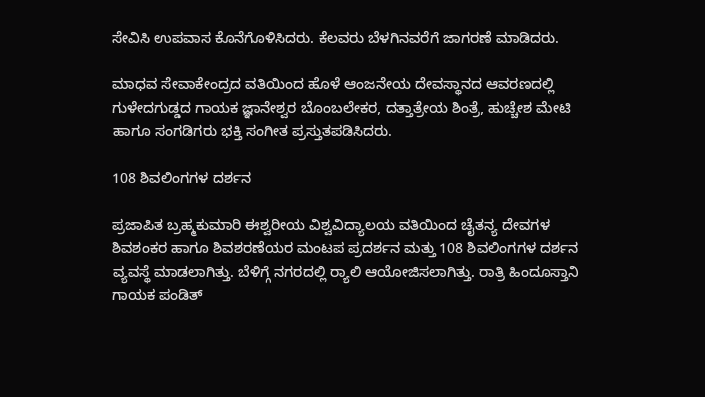ಸೇವಿಸಿ ಉಪವಾಸ ಕೊನೆಗೊಳಿಸಿದರು. ಕೆಲವರು ಬೆಳಗಿನವರೆಗೆ ಜಾಗರಣೆ ಮಾಡಿದರು.

ಮಾಧವ ಸೇವಾಕೇಂದ್ರದ ವತಿಯಿಂದ ಹೊಳೆ ಆಂಜನೇಯ ದೇವಸ್ಥಾನದ ಆವರಣದಲ್ಲಿ ಗುಳೇದಗುಡ್ಡದ ಗಾಯಕ ಜ್ಞಾನೇಶ್ವರ ಬೊಂಬಲೇಕರ, ದತ್ತಾತ್ರೇಯ ಶಿಂತ್ರೆ, ಹುಚ್ಚೇಶ ಮೇಟಿ ಹಾಗೂ ಸಂಗಡಿಗರು ಭಕ್ತಿ ಸಂಗೀತ ಪ್ರಸ್ತುತಪಡಿಸಿದರು.

108 ಶಿವಲಿಂಗಗಳ ದರ್ಶನ

ಪ್ರಜಾಪಿತ ಬ್ರಹ್ಮಕುಮಾರಿ ಈಶ್ವರೀಯ ವಿಶ್ವವಿದ್ಯಾಲಯ ವತಿಯಿಂದ ಚೈತನ್ಯ ದೇವಗಳ ಶಿವಶಂಕರ ಹಾಗೂ ಶಿವಶರಣೆಯರ ಮಂಟಪ ಪ್ರದರ್ಶನ ಮತ್ತು 108 ಶಿವಲಿಂಗಗಳ ದರ್ಶನ ವ್ಯವಸ್ಥೆ ಮಾಡಲಾಗಿತ್ತು. ಬೆಳಿಗ್ಗೆ ನಗರದಲ್ಲಿ ರ‍್ಯಾಲಿ ಆಯೋಜಿಸಲಾಗಿತ್ತು. ರಾತ್ರಿ ಹಿಂದೂಸ್ತಾನಿ ಗಾಯಕ ಪಂಡಿತ್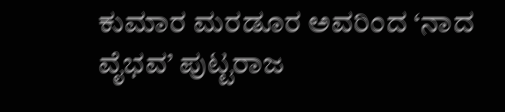ಕುಮಾರ ಮರಡೂರ ಅವರಿಂದ ‘ನಾದ ವೈಭವ’ ಪುಟ್ಟರಾಜ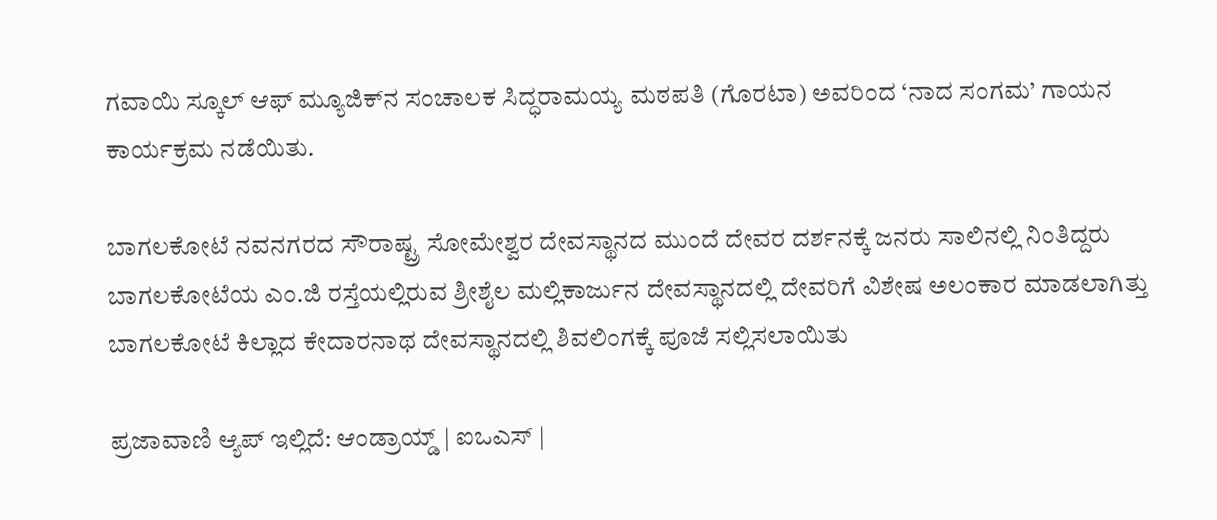ಗವಾಯಿ ಸ್ಕೂಲ್ ಆಫ್ ಮ್ಯೂಜಿಕ್‍ನ ಸಂಚಾಲಕ ಸಿದ್ಧರಾಮಯ್ಯ ಮಠಪತಿ (ಗೊರಟಾ) ಅವರಿಂದ ‘ನಾದ ಸಂಗಮ’ ಗಾಯನ ಕಾರ್ಯಕ್ರಮ ನಡೆಯಿತು.

ಬಾಗಲಕೋಟೆ ನವನಗರದ ಸೌರಾಷ್ಟ್ರ ಸೋಮೇಶ್ವರ ದೇವಸ್ಥಾನದ ಮುಂದೆ ದೇವರ ದರ್ಶನಕ್ಕೆ ಜನರು ಸಾಲಿನಲ್ಲಿ ನಿಂತಿದ್ದರು
ಬಾಗಲಕೋಟೆಯ ಎಂ.ಜಿ ರಸ್ತೆಯಲ್ಲಿರುವ ಶ್ರೀಶೈಲ ಮಲ್ಲಿಕಾರ್ಜುನ ದೇವಸ್ಥಾನದಲ್ಲಿ ದೇವರಿಗೆ ವಿಶೇಷ ಅಲಂಕಾರ ಮಾಡಲಾಗಿತ್ತು
ಬಾಗಲಕೋಟೆ ಕಿಲ್ಲಾದ ಕೇದಾರನಾಥ ದೇವಸ್ಥಾನ‌ದಲ್ಲಿ ಶಿವಲಿಂಗಕ್ಕೆ ಪೂಜೆ ಸಲ್ಲಿಸಲಾಯಿತು

ಪ್ರಜಾವಾಣಿ ಆ್ಯಪ್ ಇಲ್ಲಿದೆ: ಆಂಡ್ರಾಯ್ಡ್ | ಐಒಎಸ್ |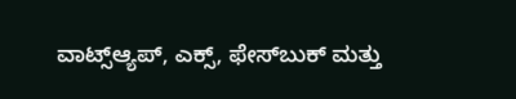ವಾಟ್ಸ್ಆ್ಯಪ್, ಎಕ್ಸ್, ಫೇಸ್‌ಬುಕ್ ಮತ್ತು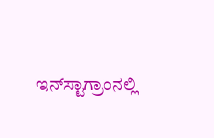ಇನ್‌ಸ್ಟಾಗ್ರಾಂನಲ್ಲಿ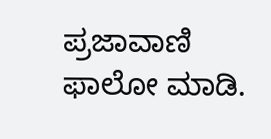ಪ್ರಜಾವಾಣಿ ಫಾಲೋ ಮಾಡಿ.